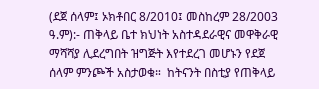(ደጀ ሰላም፤ ኦክቶበር 8/2010፤ መስከረም 28/2003 ዓ.ም):- ጠቅላይ ቤተ ክህነት አስተዳደራዊና መዋቅራዊ ማሻሻያ ሊደረግበት ዝግጅት እየተደረገ መሆኑን የደጀ ሰላም ምንጮች አስታወቁ።  ከትናንት በስቲያ የጠቅላይ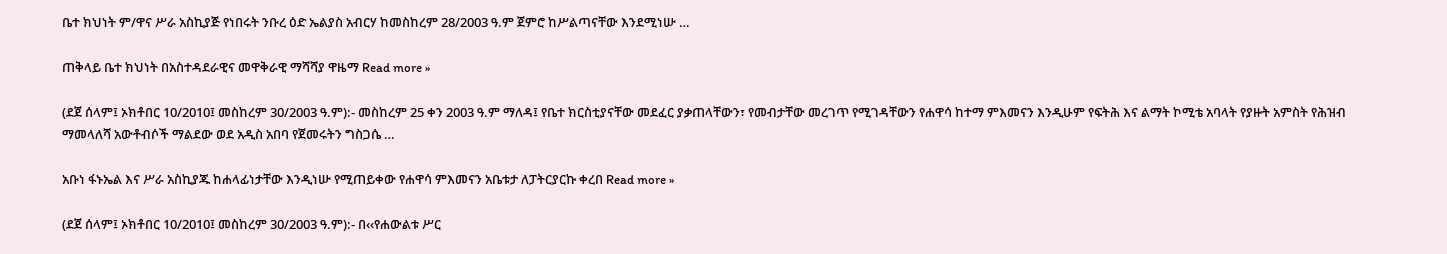ቤተ ክህነት ም/ዋና ሥራ አስኪያጅ የነበሩት ንቡረ ዕድ ኤልያስ አብርሃ ከመስከረም 28/2003 ዓ.ም ጀምሮ ከሥልጣናቸው እንደሚነሡ …

ጠቅላይ ቤተ ክህነት በአስተዳደራዊና መዋቅራዊ ማሻሻያ ዋዜማ Read more »

(ደጀ ሰላም፤ ኦክቶበር 10/2010፤ መስከረም 30/2003 ዓ.ም):- መስከረም 25 ቀን 2003 ዓ.ም ማለዳ፤ የቤተ ክርስቲያናቸው መደፈር ያቃጠላቸውን፣ የመብታቸው መረገጥ የሚገዳቸውን የሐዋሳ ከተማ ምእመናን እንዲሁም የፍትሕ እና ልማት ኮሚቴ አባላት የያዙት አምስት የሕዝብ ማመላለሻ አውቶብሶች ማልደው ወደ አዲስ አበባ የጀመሩትን ግስጋሴ …

አቡነ ፋኑኤል እና ሥራ አስኪያጁ ከሐላፊነታቸው እንዲነሡ የሚጠይቀው የሐዋሳ ምእመናን አቤቱታ ለፓትርያርኩ ቀረበ Read more »

(ደጀ ሰላም፤ ኦክቶበር 10/2010፤ መስከረም 30/2003 ዓ.ም):- በ‹‹የሐውልቱ ሥር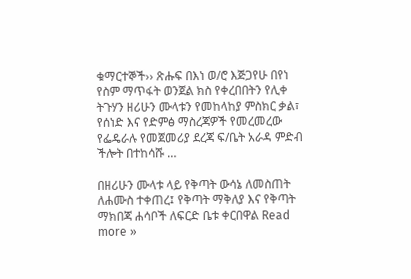ቁማርተኞች›› ጽሑፍ በእነ ወ/ሮ እጅጋየሁ በየነ የስም ማጥፋት ወንጀል ክስ የቀረበበትን የሊቀ ትጉሃን ዘሪሁን ሙላቱን የመከላከያ ምስክር ቃል፣ የሰነድ እና የድምፅ ማስረጃዎች የመረመረው የፌዴራሉ የመጀመሪያ ደረጃ ፍ/ቤት አራዳ ምድብ ችሎት በተከሳሹ …

በዘሪሁን ሙላቱ ላይ የቅጣት ውሳኔ ለመስጠት ለሐሙስ ተቀጠረ፤ የቅጣት ማቅለያ እና የቅጣት ማክበጃ ሐሳቦች ለፍርድ ቤቱ ቀርበዋል Read more »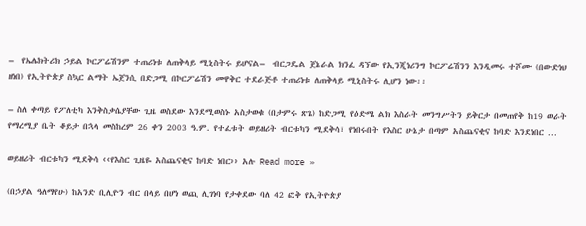–  የኤሌክትሪክ ኃይል ኮርፖሬሽንም ተጠሪነቱ ለጠቅላይ ሚኒስትሩ ይሆናል–  ብርጋዴል ጀኔራል ክንፈ ዳኘው የኢንጂነሪንግ ኮርፖሬሽንን እንዲመሩ ተሾሙ (በውድነህ ዘነበ) የኢትዮጵያ ስኳር ልማት ኤጀንሲ በድጋሚ በኮርፖሬሽን መዋቅር ተደራጅቶ ተጠሪነቱ ለጠቅላይ ሚኒስትሩ ሊሆን ነው፡፡

– ስለ ቀጣይ የፖለቲካ እንቅስቃሴያቸው ጊዜ ወስደው እንደሚወስኑ አስታወቁ (በታምሩ ጽጌ) ከድጋሚ የዕድሜ ልክ እስራት መንግሥትን ይቅርታ በመጠየቅ ከ19 ወራት የማረሚያ ቤት ቆይታ በኋላ መስከረም 26 ቀን 2003 ዓ.ም. የተፈቱት ወይዘሪት ብርቱካን ሚደቅሳ፣ የነበሩበት የእስር ሁኔታ በጣም አስጨናቂና ከባድ እንደነበር …

ወይዘሪት ብርቱካን ሚደቅሳ ‹‹የእስር ጊዜዬ አስጨናቂና ከባድ ነበር›› አሉ Read more »

(በኃያል ዓለማየሁ) ከአንድ ቢሊዮን ብር በላይ በሆነ ወጪ ሊገነባ የታቀደው ባለ 42 ፎቅ የኢትዮጵያ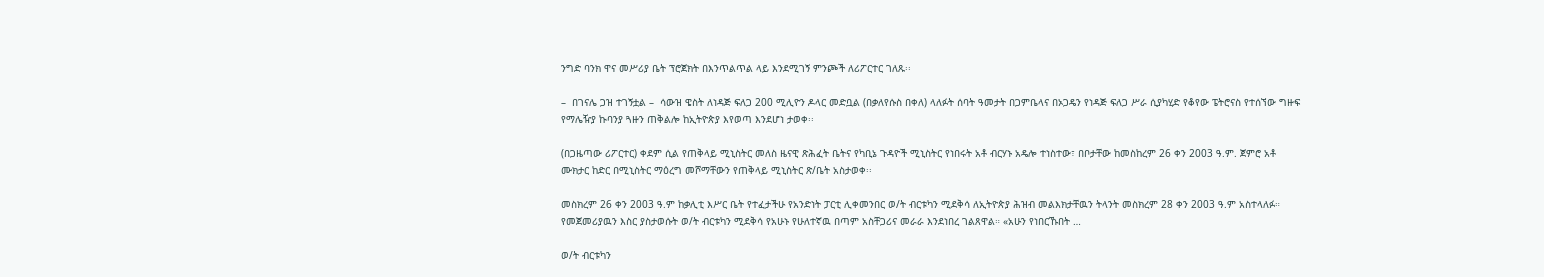ንግድ ባንክ ዋና መሥሪያ ቤት ፕሮጀክት በእንጥልጥል ላይ እንደሚገኝ ምንጮች ለሪፖርተር ገለጹ፡፡

–  በገናሌ ጋዝ ተገኝቷል –  ሳውዝ ዌስት ለነዳጅ ፍለጋ 200 ሚሊዮን ዶላር መድቧል (በቃለየሱስ በቀለ) ላለፉት ሰባት ዓመታት በጋምቤላና በኦጋዴን የነዳጅ ፍለጋ ሥራ ሲያካሂድ የቆየው ፔትሮናስ የተሰኘው ግዙፍ የማሌዥያ ኩባንያ ጓዙን ጠቅልሎ ከኢትዮጵያ እየወጣ እንደሆነ ታወቀ፡፡

(በጋዜጣው ሪፖርተር) ቀደም ሲል የጠቅላይ ሚኒስትር መለስ ዜናዊ ጽሕፈት ቤትና የካቢኔ ጉዳዮች ሚኒስትር የነበሩት አቶ ብርሃኑ አዴሎ ተነስተው፣ በቦታቸው ከመስከረም 26 ቀን 2003 ዓ.ም. ጀምሮ አቶ ሙክታር ከድር በሚኒስትር ማዕረግ መሾማቸውን የጠቅላይ ሚኒስትር ጽ/ቤት አስታወቀ፡፡

መስክረም 26 ቀን 2003 ዓ.ም ከቃሊቲ እሥር ቤት የተፈታችሁ የአንድነት ፓርቲ ሊቀመንበር ወ/ት ብርቱካን ሚደቅሳ ለኢትዮጵያ ሕዝብ መልእክታቸዉን ትላንት መስክረም 28 ቀን 2003 ዓ.ም አስተላለፉ። የመጀመሪያዉን እስር ያስታወሱት ወ/ት ብርቱካን ሚደቅሳ የአሁኑ የሁለተኛዉ በጣም አስቸጋሪና መራራ እንደነበረ ገልጸዋል። «አሁን የነበርኹበት …

ወ/ት ብርቱካን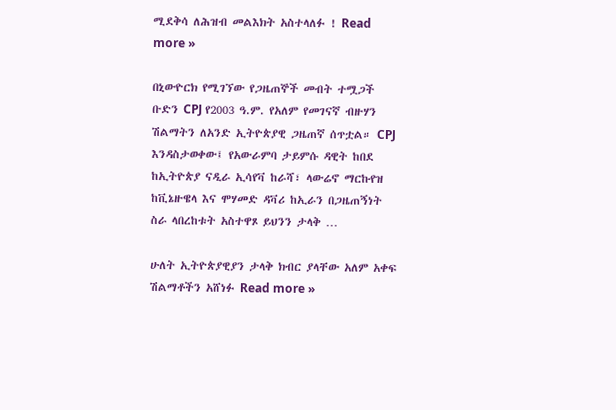ሚደቅሳ ለሕዝብ መልእክት አስተላለፉ ! Read more »

በኒውዮርክ የሚገኘው የጋዜጠኞች መብት ተሟጋች ቡድን CPJ የ2003 ዓ.ም. የአለም የመገናኛ ብዙሃን ሽልማትን ለአንድ ኢትዮጵያዊ ጋዜጠኛ ሰጥቷል። CPJ እንዳስታወቀው፤ የአውራምባ ታይምሱ ዳዊት ከበደ ከኢትዮጵያ ናዲራ ኢሳየቫ ከራሻ፣ ላውሬኖ ማርኩየዝ ከቪኔዙዌላ እና ሞሃመድ ዳቫሪ ከኢራን በጋዜጠኝነት ስራ ላበረከቱት አስተዋጾ ይህንን ታላቅ …

ሁለት ኢትዮጵያዊያን ታላቅ ክብር ያላቸው አለም አቀፍ ሽልማቶችን አሸነፉ Read more »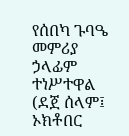የሰበካ ጉባዔ መምሪያ ኃላፊም ተነሥተዋል (ደጀ ሰላም፤ ኦክቶበር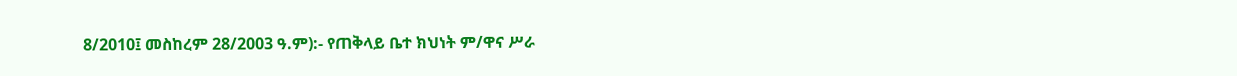8/2010፤ መስከረም 28/2003 ዓ.ም):- የጠቅላይ ቤተ ክህነት ም/ዋና ሥራ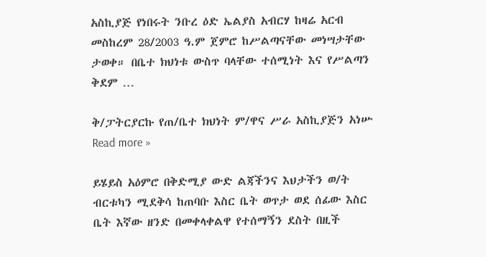አስኪያጅ የነበሩት ንቡረ ዕድ ኤልያስ አብርሃ ከዛሬ አርብ መስከረም 28/2003 ዓ.ም ጀምሮ ከሥልጣናቸው መነሣታቸው ታወቀ። በቤተ ክህነቱ ውስጥ ባላቸው ተሰሚነት እና የሥልጣን ቅደም …

ቅ/ፓትርያርኩ የጠ/ቤተ ክህነት ም/ዋና ሥራ አስኪያጅን አነሡ Read more »

ይሄይስ አዕምሮ በቅድሚያ ውድ ልጃችንና እህታችን ወ/ት ብርቱካን ሚደቅሳ ከጠባቡ እስር ቤት ወጥታ ወደ ሰፊው እስር ቤት እኛው ዘንድ በመቀላቀልዋ የተሰማኝን ደስት በዚች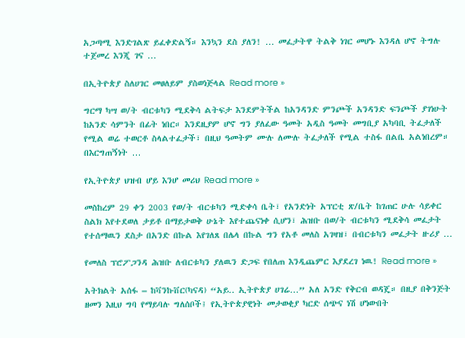አጋጣሚ እንድገልጽ ይፈቀድልኝ። እንኳን ደስ ያለን! … መፈታትዋ ትልቅ ነገር መሆኑ እንዳለ ሆኖ ትግሉ ተጀመረ እንጂ ገና …

በኢትዮጵያ ስለሀገር መፀለይም ያስወነጅላል Read more »

ግርማ ካሣ ወ/ት ብርቱካን ሚደቅሳ ልትፍታ እንደምትችል ከአንዳንድ ምንጮች አንዳንድ ፍንጮች ያገነሁት ከአንድ ሳምንት በፊት ነበር። እንደዚያም ሆኖ ግን ያለፈው ዓመት አዲስ ዓመት መግቢያ አካባቢ ትፈታለች የሚል ወሬ ተወርቶ ስላልተፈታች፣ በዚህ ዓመትም ሙሉ ለሙሉ ትፈታለች የሚል ተስፋ በልቤ አልነበረም። በእርግጠኝነት …

የኢትዮጵያ ህዝብ ሆይ እንሆ መሪህ Read more »

መስከረም 29 ቀን 2003 የወ/ት ብርቱካን ሚድቀሳ ቤት፣ የአንድነት አፕርቲ ጽ/ቤት ከገጠር ሁሉ ሳይቀር ስልክ እየተደወለ ታይቶ በማይታወቅ ሁኔት እየተጨናነቀ ሲሆን፣ ሕዝቡ በወ/ት ብርቱካን ሚደቅሳ መፈታት የተሰማዉን ደስታ በአንድ በኩል እየገለጸ በሌላ በኩል ግን የአቶ መለስ አገዛዝ፣ በብርቱካን መፈታት ዙሪያ …

የመለስ ፕሮፖጋንዳ ሕዝቡ ለብርቱካን ያለዉን ድጋፍ የበለጠ እንዲጨምር እያደረገ ነዉ! Read more »

አትክልት አሰፋ – ከቫንኩቨር(ካናዳ) “አይ.. ኢትዮጵያ ሀገሬ…” አለ አንድ የቅርብ ወዳጄ። በዚያ በቅንጅት ዘመን እዚህ ግባ የማይባሉ ግለሰቦች፤ የኢትዮጵያዊነት መታወቂያ ካርድ ሰጭና ነሽ ሆነውበት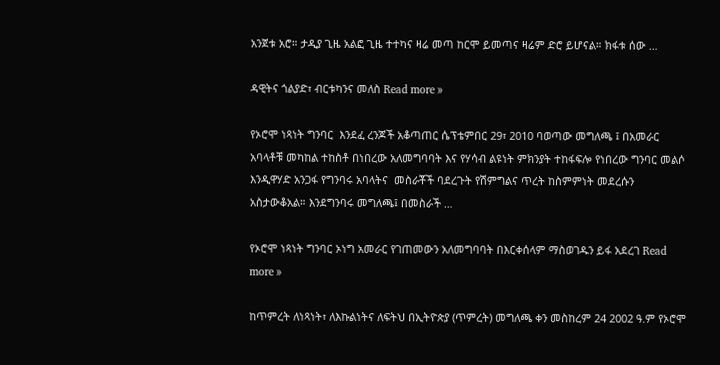አንጀቱ አሮ። ታዲያ ጊዜ አልፎ ጊዜ ተተካና ዛሬ መጣ ከርሞ ይመጣና ዛሬም ድሮ ይሆናል። ክፋቱ ሰው …

ዳዊትና ጎልያድ፣ ብርቱካንና መለስ Read more »

የኦሮሞ ነጻነት ግንባር  እንደፈ ረንጆች አቆጣጠር ሴፕቴምበር 29፣ 2010 ባወጣው መግለጫ ፤ በአመራር አባላቶቹ መካከል ተከስቶ በነበረው አለመግባባት እና የሃሳብ ልዩነት ምክንያት ተከፋፍሎ የነበረው ግንባር መልሶ እንዲዋሃድ አንጋፋ የግንባሩ አባላትና  መስራቾች ባደረጉት የሽምግልና ጥረት ከስምምነት መደረሱን አስታውቆአል። እንደግንባሩ መግለጫ፤ በመስራች …

የኦሮሞ ነጻነት ግንባር ኦነግ አመራር የገጠመውን አለመግባባት በእርቀሰላም ማስወገዱን ይፋ አደረገ Read more »

ከጥምረት ለነጻነት፣ ለእኩልነትና ለፍትህ በኢትዮጵያ (ጥምረት) መግለጫ ቀን መስከረም 24 2002 ዓ.ም የኦሮሞ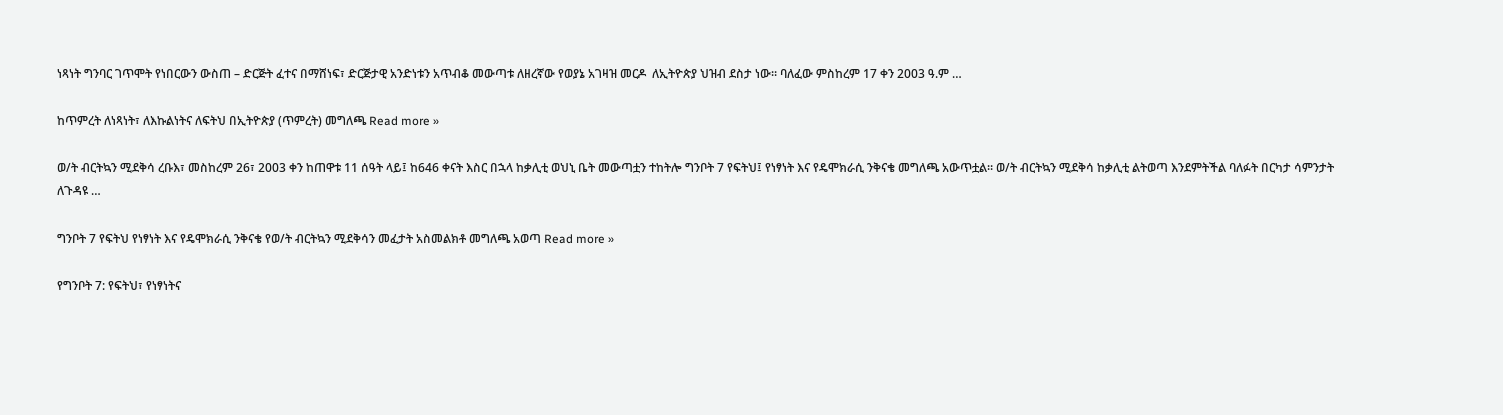ነጻነት ግንባር ገጥሞት የነበርውን ውስጠ – ድርጅት ፈተና በማሸነፍ፣ ድርጅታዊ አንድነቱን አጥብቆ መውጣቱ ለዘረኛው የወያኔ አገዛዝ መርዶ  ለኢትዮጵያ ህዝብ ደስታ ነው። ባለፈው ምስከረም 17 ቀን 2003 ዓ.ም …

ከጥምረት ለነጻነት፣ ለእኩልነትና ለፍትህ በኢትዮጵያ (ጥምረት) መግለጫ Read more »

ወ/ት ብርትኳን ሚደቅሳ ረቡእ፣ መስከረም 26፣ 2003 ቀን ከጠዋቱ 11 ሰዓት ላይ፤ ከ646 ቀናት እስር በኋላ ከቃሊቲ ወህኒ ቤት መውጣቷን ተከትሎ ግንቦት 7 የፍትህ፤ የነፃነት እና የዴሞክራሲ ንቅናቄ መግለጫ አውጥቷል። ወ/ት ብርትኳን ሚደቅሳ ከቃሊቲ ልትወጣ እንደምትችል ባለፉት በርካታ ሳምንታት ለጉዳዩ …

ግንቦት 7 የፍትህ የነፃነት እና የዴሞክራሲ ንቅናቄ የወ/ት ብርትኳን ሚደቅሳን መፈታት አስመልክቶ መግለጫ አወጣ Read more »

የግንቦት 7: የፍትህ፣ የነፃነትና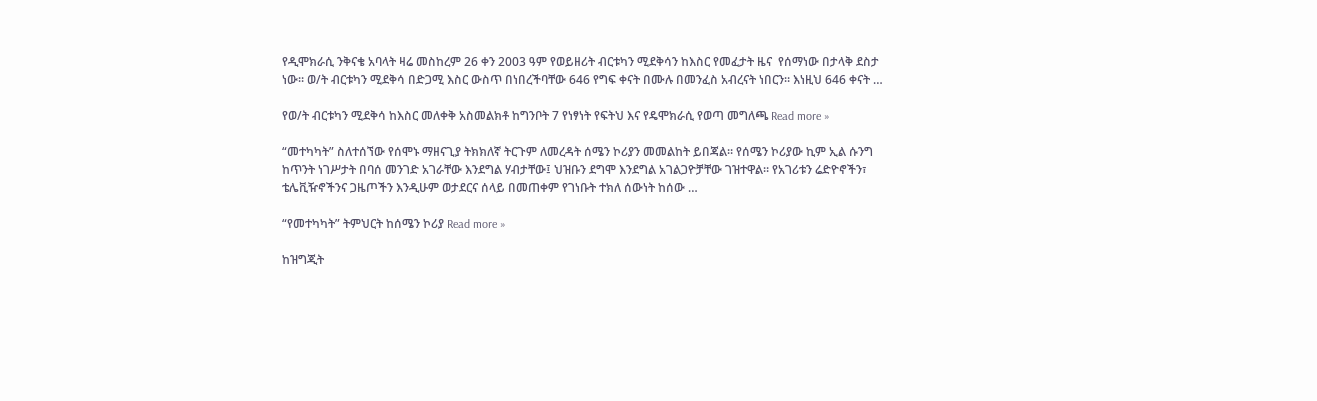የዲሞክራሲ ንቅናቄ አባላት ዛሬ መስከረም 26 ቀን 2003 ዓም የወይዘሪት ብርቱካን ሚደቅሳን ከእስር የመፈታት ዜና  የሰማነው በታላቅ ደስታ ነው። ወ/ት ብርቱካን ሚደቅሳ በድጋሚ እስር ውስጥ በነበረችባቸው 646 የግፍ ቀናት በሙሉ በመንፈስ አብረናት ነበርን። እነዚህ 646 ቀናት …

የወ/ት ብርቱካን ሚደቅሳ ከእስር መለቀቅ አስመልክቶ ከግንቦት 7 የነፃነት የፍትህ እና የዴሞክራሲ የወጣ መግለጫ Read more »

“መተካካት” ስለተሰኘው የሰሞኑ ማዘናጊያ ትክክለኛ ትርጉም ለመረዳት ሰሜን ኮሪያን መመልከት ይበጃል። የሰሜን ኮሪያው ኪም ኢል ሱንግ ከጥንት ነገሥታት በባሰ መንገድ አገራቸው እንደግል ሃብታቸው፤ ህዝቡን ደግሞ እንደግል አገልጋዮቻቸው ገዝተዋል። የአገሪቱን ሬድዮኖችን፣ ቴሌቪዥኖችንና ጋዜጦችን እንዲሁም ወታደርና ሰላይ በመጠቀም የገነቡት ተክለ ሰውነት ከሰው …

“የመተካካት” ትምህርት ከሰሜን ኮሪያ Read more »

ከዝግጂት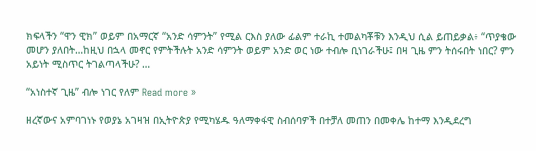ክፍላችን “ዋን ዊክ” ወይም በአማርኛ “አንድ ሳምንት” የሚል ርእስ ያለው ፊልም ተራኪ ተመልካቾቹን እንዲህ ሲል ይጠይቃል፥ “ጥያቄው መሆን ያለበት…ከዚህ በኋላ መኖር የምትችሉት አንድ ሳምንት ወይም አንድ ወር ነው ተብሎ ቢነገራችሁ፤ በዛ ጊዜ ምን ትሰሩበት ነበር? ምን አይነት ሚስጥር ትገልጣላችሁ? …

“አነስተኛ ጊዜ” ብሎ ነገር የለም Read more »

ዘረኛውና አምባገነኑ የወያኔ አገዛዝ በኢትዮጵያ የሚካሄዱ ዓለማቀፋዊ ስብሰባዎች በተቻለ መጠን በመቀሌ ከተማ እንዲደረግ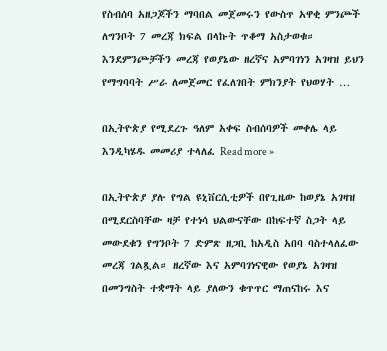የስብሰባ አዘጋጆችን ማባበል መጀመሩን የውስጥ አዋቂ ምንጮች ለግንቦት 7 መረጃ ክፍል በላኩት ጥቆማ አስታወቁ። እንደምንጮቻችን መረጃ የወያኔው ዘረኛና አምባገነን አገዛዝ ይህን የማግባባት ሥራ ለመጀመር የፈለገበት ምክንያት የህወሃት …

በኢትዮጵያ የሚደረጉ ዓለም አቀፍ ስብሰባዎች መቀሌ ላይ እንዲካሄዱ መመሪያ ተላለፈ Read more »

በኢትዮጵያ ያሉ የግል ዩኒቨርሲቲዎች በየጊዜው ከወያኔ አገዛዝ በሚደርስባቸው ዛቻ የተነሳ ህልውናቸው በከፍተኛ ስጋት ላይ መውደቁን የግንቦት 7 ድምጽ ዘጋቢ ከአዲስ አበባ ባስተላለፈው መረጃ ገልጿል። ዘረኛው እና አምባገነናዊው የወያኔ አገዛዝ በመንግስት ተቋማት ላይ ያለውን ቁጥጥር ማጠናከሩ እና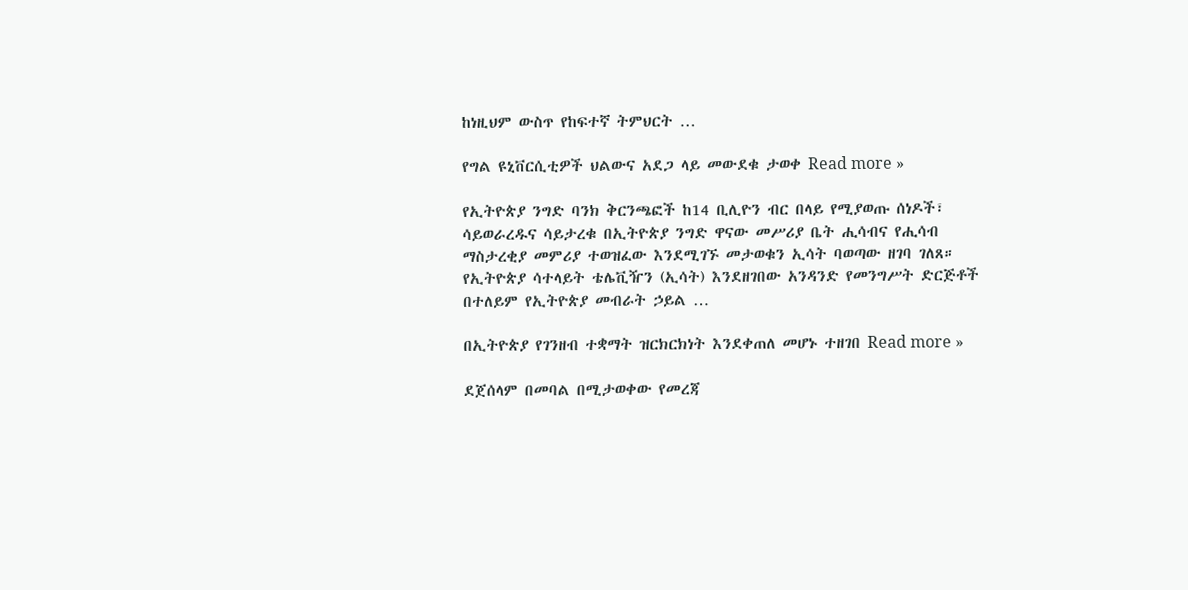ከነዚህም ውስጥ የከፍተኛ ትምህርት …

የግል ዩኒቨርሲቲዎች ህልውና አደጋ ላይ መውደቁ ታወቀ Read more »

የኢትዮጵያ ንግድ ባንክ ቅርንጫፎች ከ14 ቢሊዮን ብር በላይ የሚያወጡ ሰነዶች፣ ሳይወራረዱና ሳይታረቁ በኢትዮጵያ ንግድ ዋናው መሥሪያ ቤት ሒሳብና የሒሳብ ማስታረቂያ መምሪያ ተወዝፈው እንደሚገኙ መታወቁን ኢሳት ባወጣው ዘገባ ገለጸ። የኢትዮጵያ ሳተላይት ቴሌቪዥን (ኢሳት) እንደዘገበው አንዳንድ የመንግሥት ድርጅቶች በተለይም የኢትዮጵያ መብራት ኃይል …

በኢትዮጵያ የገንዘብ ተቋማት ዝርክርክነት እንደቀጠለ መሆኑ ተዘገበ Read more »

ደጀሰላም በመባል በሚታወቀው የመረጃ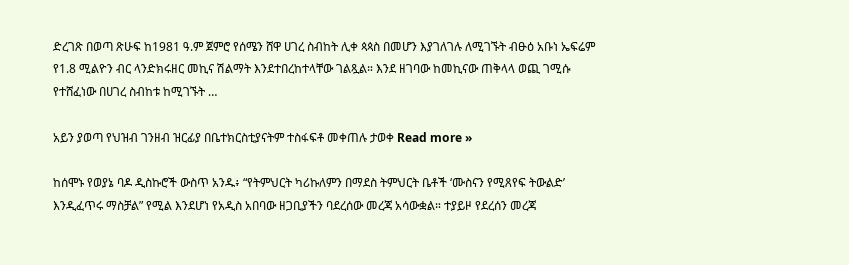ድረገጽ በወጣ ጽሁፍ ከ1981 ዓ.ም ጀምሮ የሰሜን ሸዋ ሀገረ ስብከት ሊቀ ጳጳስ በመሆን እያገለገሉ ለሚገኙት ብፁዕ አቡነ ኤፍሬም የ1.8 ሚልዮን ብር ላንድክሩዘር መኪና ሽልማት እንደተበረከተላቸው ገልጿል። እንደ ዘገባው ከመኪናው ጠቅላላ ወጪ ገሚሱ የተሸፈነው በሀገረ ስብከቱ ከሚገኙት …

አይን ያወጣ የህዝብ ገንዘብ ዝርፊያ በቤተክርስቲያናትም ተስፋፍቶ መቀጠሉ ታወቀ Read more »

ከሰሞኑ የወያኔ ባዶ ዲስኩሮች ውስጥ አንዱ፥ “የትምህርት ካሪኩለምን በማደስ ትምህርት ቤቶች ‘ሙስናን የሚጸየፍ ትውልድ’ እንዲፈጥሩ ማስቻል” የሚል እንደሆነ የአዲስ አበባው ዘጋቢያችን ባደረሰው መረጃ አሳውቋል። ተያይዞ የደረሰን መረጃ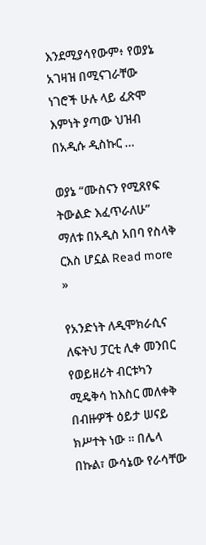እንደሚያሳየውም፥ የወያኔ አገዛዝ በሚናገራቸው ነገሮች ሁሉ ላይ ፈጽሞ እምነት ያጣው ህዝብ በአዲሱ ዲስኩር …

ወያኔ “ሙስናን የሚጸየፍ ትውልድ እፈጥራለሁ” ማለቱ በአዲስ አበባ የስላቅ ርእስ ሆኗል Read more »

የአንድነት ለዲሞክራሲና ለፍትህ ፓርቲ ሊቀ መንበር የወይዘሪት ብርቱካን ሚዴቅሳ ከእስር መለቀቅ በብዙዎች ዕይታ ሠናይ ክሥተት ነው ። በሌላ በኩል፣ ውሳኔው የራሳቸው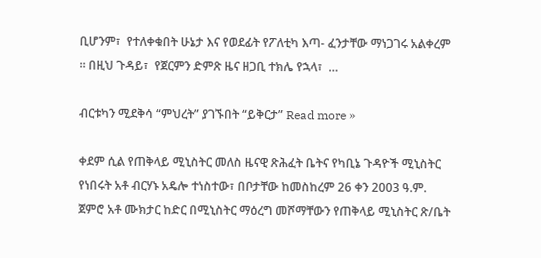ቢሆንም፣  የተለቀቁበት ሁኔታ እና የወደፊት የፖለቲካ እጣ- ፈንታቸው ማነጋገሩ አልቀረም ። በዚህ ጉዳይ፣  የጀርምን ድምጽ ዜና ዘጋቢ ተክሌ የኋላ፣  …

ብርቱካን ሚደቅሳ “ምህረት” ያገኙበት “ይቅርታ” Read more »

ቀደም ሲል የጠቅላይ ሚኒስትር መለስ ዜናዊ ጽሕፈት ቤትና የካቢኔ ጉዳዮች ሚኒስትር የነበሩት አቶ ብርሃኑ አዴሎ ተነስተው፣ በቦታቸው ከመስከረም 26 ቀን 2003 ዓ.ም. ጀምሮ አቶ ሙክታር ከድር በሚኒስትር ማዕረግ መሾማቸውን የጠቅላይ ሚኒስትር ጽ/ቤት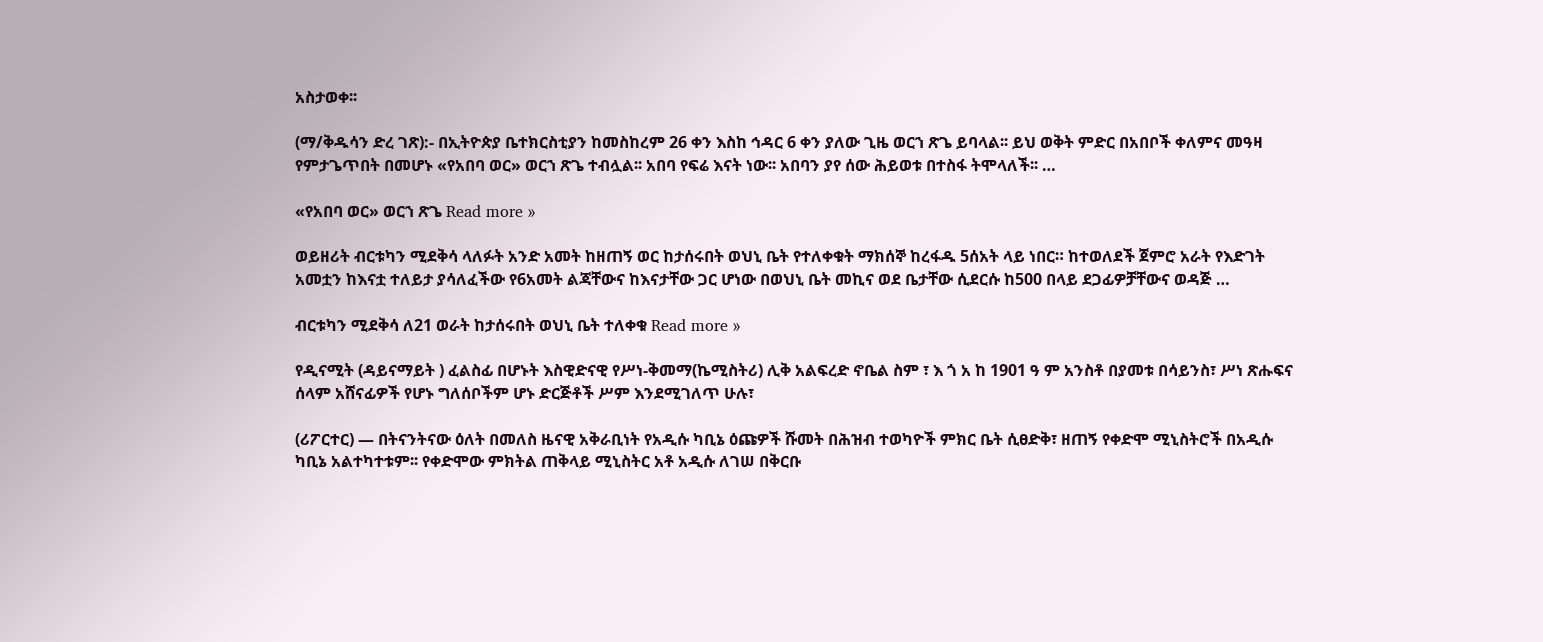አስታወቀ፡፡

(ማ/ቅዱሳን ድረ ገጽ):- በኢትዮጵያ ቤተክርስቲያን ከመስከረም 26 ቀን እስከ ኅዳር 6 ቀን ያለው ጊዜ ወርኀ ጽጌ ይባላል፡፡ ይህ ወቅት ምድር በአበቦች ቀለምና መዓዛ የምታጌጥበት በመሆኑ «የአበባ ወር» ወርኀ ጽጌ ተብሏል፡፡ አበባ የፍሬ እናት ነው፡፡ አበባን ያየ ሰው ሕይወቱ በተስፋ ትሞላለች፡፡ …

«የአበባ ወር» ወርኀ ጽጌ Read more »

ወይዘሪት ብርቱካን ሚደቅሳ ላለፉት አንድ አመት ከዘጠኝ ወር ከታሰሩበት ወህኒ ቤት የተለቀቁት ማክሰኞ ከረፋዱ 5ሰአት ላይ ነበር። ከተወለደች ጀምሮ አራት የእድገት አመቷን ከእናቷ ተለይታ ያሳለፈችው የ6አመት ልጃቸውና ከእናታቸው ጋር ሆነው በወህኒ ቤት መኪና ወደ ቤታቸው ሲደርሱ ከ500 በላይ ደጋፊዎቻቸውና ወዳጅ …

ብርቱካን ሚደቅሳ ለ21 ወራት ከታሰሩበት ወህኒ ቤት ተለቀቁ Read more »

የዲናሚት (ዳይናማይት ) ፈልስፊ በሆኑት እስዊድናዊ የሥነ-ቅመማ(ኬሚስትሪ) ሊቅ አልፍረድ ኖቤል ስም ፣ እ ጎ አ ከ 1901 ዓ ም አንስቶ በያመቱ በሳይንስ፣ ሥነ ጽሑፍና ሰላም አሸናፊዎች የሆኑ ግለሰቦችም ሆኑ ድርጅቶች ሥም እንደሚገለጥ ሁሉ፣

(ሪፖርተር) — በትናንትናው ዕለት በመለስ ዜናዊ አቅራቢነት የአዲሱ ካቢኔ ዕጩዎች ሹመት በሕዝብ ተወካዮች ምክር ቤት ሲፀድቅ፣ ዘጠኝ የቀድሞ ሚኒስትሮች በአዲሱ ካቢኔ አልተካተቱም፡፡ የቀድሞው ምክትል ጠቅላይ ሚኒስትር አቶ አዲሱ ለገሠ በቅርቡ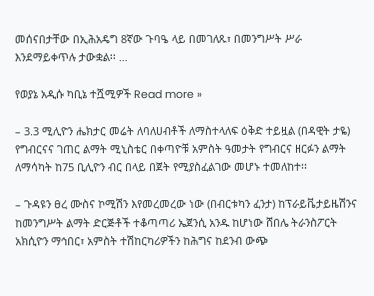መሰናበታቸው በኢሕአዴግ 8ኛው ጉባዔ ላይ በመገለጹ፣ በመንግሥት ሥራ እንደማይቀጥሉ ታውቋል፡፡ …

የወያኔ አዲሱ ካቢኔ ተሿሚዎች Read more »

– 3.3 ሚሊዮን ሔክታር መሬት ለባለሀብቶች ለማስተላለፍ ዕቅድ ተይዟል (በዳዊት ታዬ) የግብርናና ገጠር ልማት ሚኒስቴር በቀጣዮቹ አምስት ዓመታት የግብርና ዘርፉን ልማት ለማሳካት ከ75 ቢሊዮን ብር በላይ በጀት የሚያስፈልገው መሆኑ ተመለከተ፡፡

– ጉዳዩን ፀረ ሙስና ኮሚሽን እየመረመረው ነው (በብርቱካን ፈንታ) ከፕራይቬታይዜሽንና ከመንግሥት ልማት ድርጅቶች ተቆጣጣሪ ኤጀንሲ አንዱ ከሆነው ሸበሌ ትራንስፖርት አክሲዮን ማኅበር፣ አምስት ተሽከርካሪዎችን ከሕግና ከደንብ ውጭ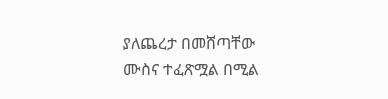ያለጨረታ በመሸጣቸው ሙስና ተፈጽሟል በሚል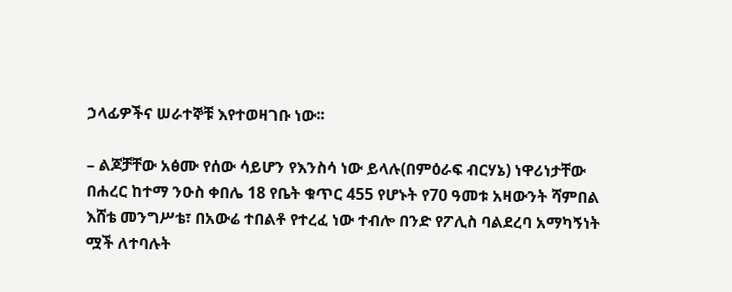ኃላፊዎችና ሠራተኞቹ እየተወዛገቡ ነው፡፡

– ልጆቻቸው አፅሙ የሰው ሳይሆን የእንስሳ ነው ይላሉ(በምዕራፍ ብርሃኔ) ነዋሪነታቸው በሐረር ከተማ ንዑስ ቀበሌ 18 የቤት ቁጥር 455 የሆኑት የ70 ዓመቱ አዛውንት ሻምበል እሸቴ መንግሥቴ፣ በአውሬ ተበልቶ የተረፈ ነው ተብሎ በንድ የፖሊስ ባልደረባ አማካኝነት ሟች ለተባሉት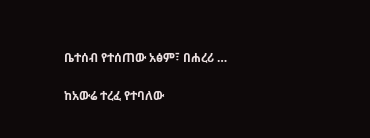ቤተሰብ የተሰጠው አፅም፣ በሐረሪ …

ከአውሬ ተረፈ የተባለው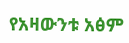የአዛውንቱ አፅም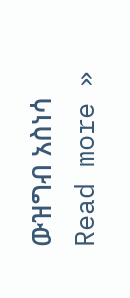ውዝግብ አስነሳ Read more »